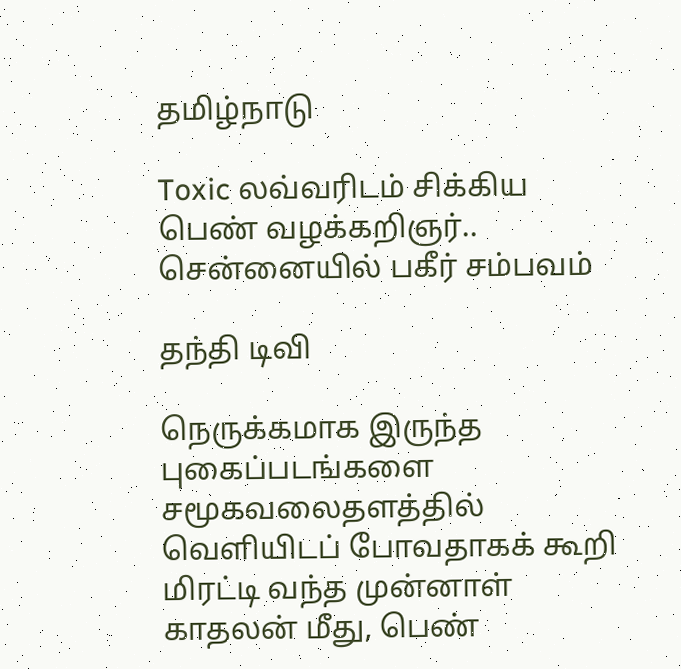தமிழ்நாடு

Toxic லவ்வரிடம் சிக்கிய பெண் வழக்கறிஞர்.. சென்னையில் பகீர் சம்பவம்

தந்தி டிவி

நெருக்கமாக இருந்த புகைப்படங்களை சமூகவலைதளத்தில் வெளியிடப் போவதாகக் கூறி மிரட்டி வந்த முன்னாள் காதலன் மீது, பெண்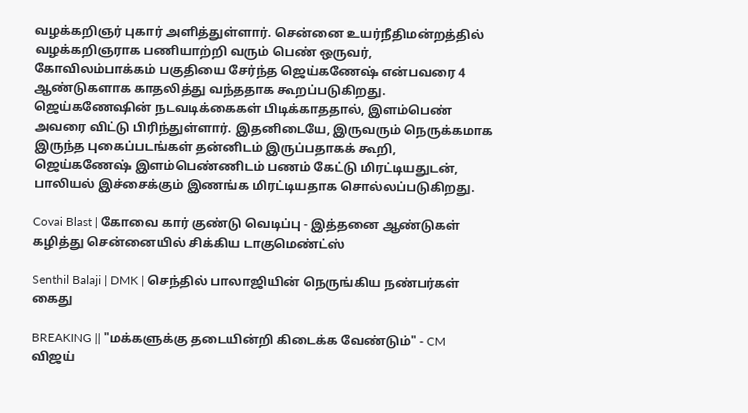வழக்கறிஞர் புகார் அளித்துள்ளார். சென்னை உயர்நீதிமன்றத்தில் வழக்கறிஞராக பணியாற்றி வரும் பெண் ஒருவர், கோவிலம்பாக்கம் பகுதியை சேர்ந்த ஜெய்கணேஷ் என்பவரை 4 ஆண்டுகளாக காதலித்து வந்ததாக கூறப்படுகிறது. ஜெய்கணேஷின் நடவடிக்கைகள் பிடிக்காததால், இளம்பெண் அவரை விட்டு பிரிந்துள்ளார். இதனிடையே, இருவரும் நெருக்கமாக இருந்த புகைப்படங்கள் தன்னிடம் இருப்பதாகக் கூறி, ஜெய்கணேஷ் இளம்பெண்ணிடம் பணம் கேட்டு மிரட்டியதுடன், பாலியல் இச்சைக்கும் இணங்க மிரட்டியதாக சொல்லப்படுகிறது.

Covai Blast | கோவை கார் குண்டு வெடிப்பு - இத்தனை ஆண்டுகள் கழித்து சென்னையில் சிக்கிய டாகுமெண்ட்ஸ்

Senthil Balaji | DMK | செந்தில் பாலாஜியின் நெருங்கிய நண்பர்கள் கைது

BREAKING || "மக்களுக்கு தடையின்றி கிடைக்க வேண்டும்" - CM விஜய்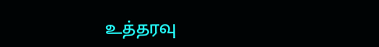உத்தரவு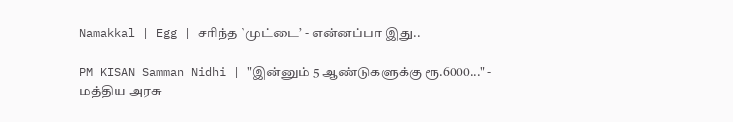Namakkal | Egg | சரிந்த `முட்டை’ - என்னப்பா இது..

PM KISAN Samman Nidhi | "இன்னும் 5 ஆண்டுகளுக்கு ரூ.6000..." - மத்திய அரசு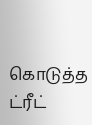கொடுத்த ட்ரீட்